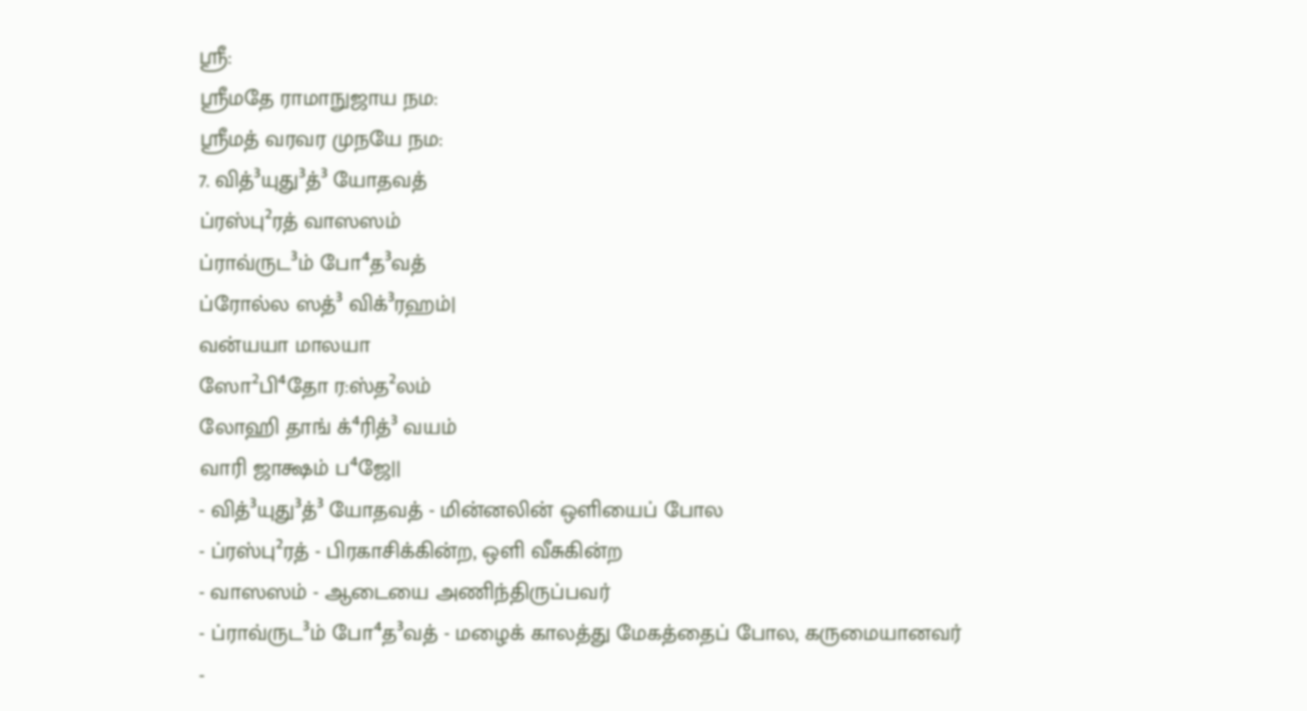ஸ்ரீ:
ஸ்ரீமதே ராமாநுஜாய நம:
ஸ்ரீமத் வரவர முநயே நம:
7. வித்³யுது³த்³ யோதவத்
ப்ரஸ்பு²ரத் வாஸஸம்
ப்ராவ்ருட³ம் போ⁴த³வத்
ப்ரோல்ல ஸத்³ விக்³ரஹம்|
வன்யயா மாலயா
ஸோ²பி⁴தோ ர:ஸ்த²லம்
லோஹி தாங் க்⁴ரித்³ வயம்
வாரி ஜாக்ஷம் ப⁴ஜே||
- வித்³யுது³த்³ யோதவத் - மின்னலின் ஒளியைப் போல
- ப்ரஸ்பு²ரத் - பிரகாசிக்கின்ற, ஒளி வீசுகின்ற
- வாஸஸம் - ஆடையை அணிந்திருப்பவர்
- ப்ராவ்ருட³ம் போ⁴த³வத் - மழைக் காலத்து மேகத்தைப் போல, கருமையானவர்
-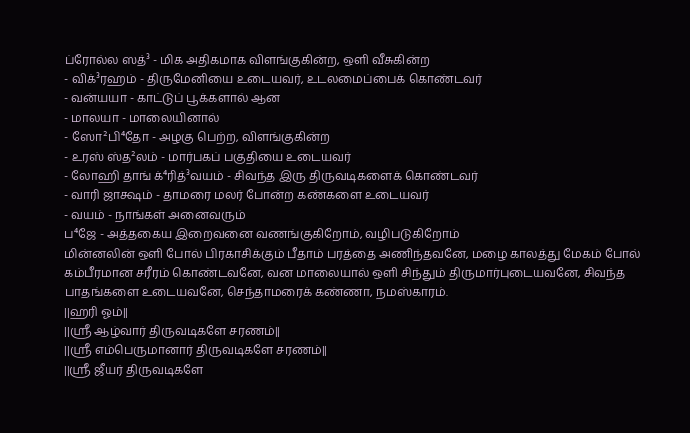ப்ரோல்ல ஸத்³ - மிக அதிகமாக விளங்குகின்ற, ஒளி வீசுகின்ற
- விக்³ரஹம் - திருமேனியை உடையவர், உடலமைப்பைக் கொண்டவர்
- வன்யயா - காட்டுப் பூக்களால் ஆன
- மாலயா - மாலையினால்
- ஸோ²பி⁴தோ - அழகு பெற்ற, விளங்குகின்ற
- உரஸ் ஸ்த²லம் - மார்பகப் பகுதியை உடையவர்
- லோஹி தாங் க்⁴ரித்³வயம் - சிவந்த இரு திருவடிகளைக் கொண்டவர்
- வாரி ஜாக்ஷம் - தாமரை மலர் போன்ற கண்களை உடையவர்
- வயம் - நாங்கள் அனைவரும்
ப⁴ஜே - அத்தகைய இறைவனை வணங்குகிறோம், வழிபடுகிறோம்
மின்னலின் ஒளி போல் பிரகாசிக்கும் பீதாம் பரத்தை அணிந்தவனே, மழை காலத்து மேகம் போல் கம்பீரமான சரீரம் கொண்டவனே, வன மாலையால் ஒளி சிந்தும் திருமார்புடையவனே, சிவந்த பாதங்களை உடையவனே, செந்தாமரைக் கண்ணா, நமஸ்காரம்.
||ஹரி ஓம்||
||ஸ்ரீ ஆழ்வார் திருவடிகளே சரணம்||
||ஸ்ரீ எம்பெருமானார் திருவடிகளே சரணம்||
||ஸ்ரீ ஜீயர் திருவடிகளே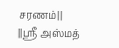சரணம்||
||ஸ்ரீ அஸ்மத்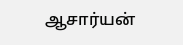ஆசார்யன்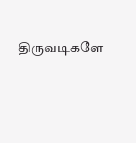திருவடிகளே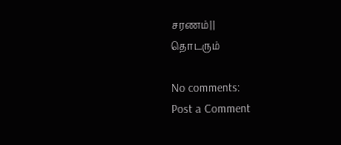சரணம்||
தொடரும்

No comments:
Post a Comment